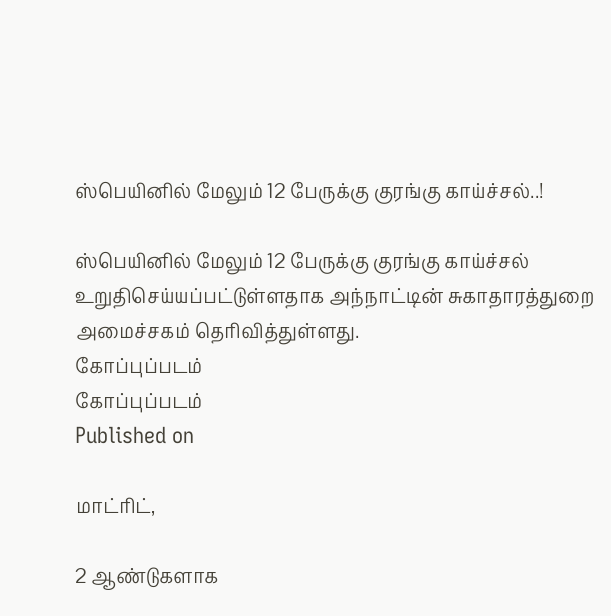ஸ்பெயினில் மேலும் 12 பேருக்கு குரங்கு காய்ச்சல்..!

ஸ்பெயினில் மேலும் 12 பேருக்கு குரங்கு காய்ச்சல் உறுதிசெய்யப்பட்டுள்ளதாக அந்நாட்டின் சுகாதாரத்துறை அமைச்சகம் தெரிவித்துள்ளது.
கோப்புப்படம்
கோப்புப்படம்
Published on

மாட்ரிட்,

2 ஆண்டுகளாக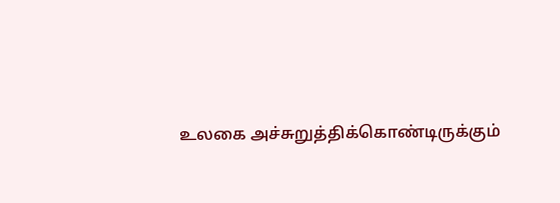உலகை அச்சுறுத்திக்கொண்டிருக்கும்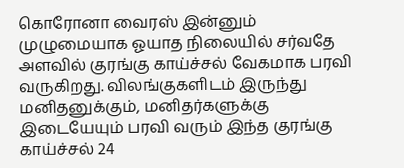கொரோனா வைரஸ் இன்னும் முழுமையாக ஓயாத நிலையில் சர்வதே அளவில் குரங்கு காய்ச்சல் வேகமாக பரவி வருகிறது. விலங்குகளிடம் இருந்து மனிதனுக்கும், மனிதர்களுக்கு இடையேயும் பரவி வரும் இந்த குரங்கு காய்ச்சல் 24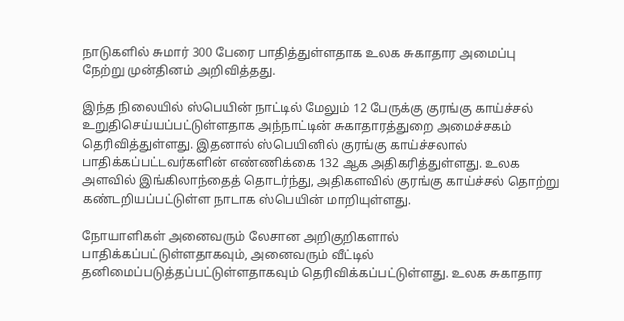நாடுகளில் சுமார் 300 பேரை பாதித்துள்ளதாக உலக சுகாதார அமைப்பு நேற்று முன்தினம் அறிவித்தது.

இந்த நிலையில் ஸ்பெயின் நாட்டில் மேலும் 12 பேருக்கு குரங்கு காய்ச்சல் உறுதிசெய்யப்பட்டுள்ளதாக அந்நாட்டின் சுகாதாரத்துறை அமைச்சகம் தெரிவித்துள்ளது. இதனால் ஸ்பெயினில் குரங்கு காய்ச்சலால் பாதிக்கப்பட்டவர்களின் எண்ணிக்கை 132 ஆக அதிகரித்துள்ளது. உலக அளவில் இங்கிலாந்தைத் தொடர்ந்து, அதிகளவில் குரங்கு காய்ச்சல் தொற்று கண்டறியப்பட்டுள்ள நாடாக ஸ்பெயின் மாறியுள்ளது.

நோயாளிகள் அனைவரும் லேசான அறிகுறிகளால் பாதிக்கப்பட்டுள்ளதாகவும், அனைவரும் வீட்டில் தனிமைப்படுத்தப்பட்டுள்ளதாகவும் தெரிவிக்கப்பட்டுள்ளது. உலக சுகாதார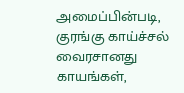அமைப்பின்படி, குரங்கு காய்ச்சல் வைரசானது காயங்கள்,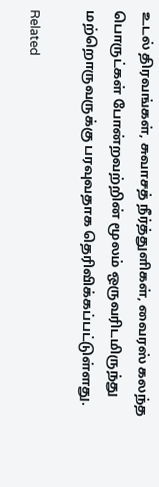உடல் திரவங்கள், சுவாசத் நீர்த்துளிகள், வைரஸ் கலந்த பொருட்கள் போன்றவற்றின் மூலம் ஒருவரிடமிருந்து மற்றொருவருக்கு பரவுவதாக தெரிவிக்கப்பட்டுள்ளது.

Related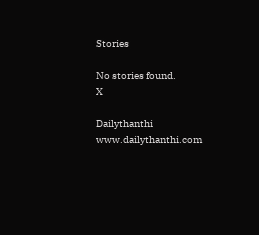Stories

No stories found.
X

Dailythanthi
www.dailythanthi.com